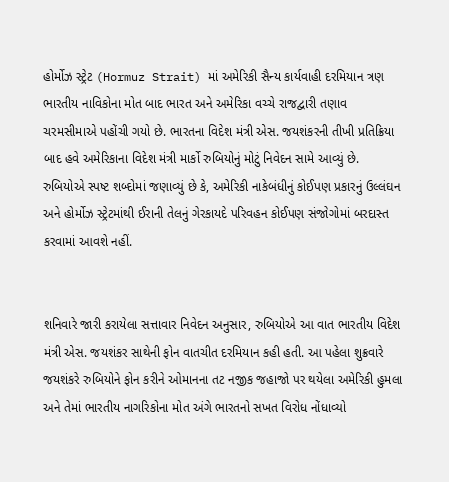હોર્મોઝ સ્ટ્રેટ (Hormuz Strait) માં અમેરિકી સૈન્ય કાર્યવાહી દરમિયાન ત્રણ ભારતીય નાવિકોના મોત બાદ ભારત અને અમેરિકા વચ્ચે રાજદ્વારી તણાવ ચરમસીમાએ પહોંચી ગયો છે. ભારતના વિદેશ મંત્રી એસ. જયશંકરની તીખી પ્રતિક્રિયા બાદ હવે અમેરિકાના વિદેશ મંત્રી માર્કો રુબિયોનું મોટું નિવેદન સામે આવ્યું છે. રુબિયોએ સ્પષ્ટ શબ્દોમાં જણાવ્યું છે કે, અમેરિકી નાકેબંધીનું કોઈપણ પ્રકારનું ઉલ્લંઘન અને હોર્મોઝ સ્ટ્રેટમાંથી ઈરાની તેલનું ગેરકાયદે પરિવહન કોઈપણ સંજોગોમાં બરદાસ્ત કરવામાં આવશે નહીં.


શનિવારે જારી કરાયેલા સત્તાવાર નિવેદન અનુસાર, રુબિયોએ આ વાત ભારતીય વિદેશ મંત્રી એસ. જયશંકર સાથેની ફોન વાતચીત દરમિયાન કહી હતી. આ પહેલા શુક્રવારે જયશંકરે રુબિયોને ફોન કરીને ઓમાનના તટ નજીક જહાજો પર થયેલા અમેરિકી હુમલા અને તેમાં ભારતીય નાગરિકોના મોત અંગે ભારતનો સખત વિરોધ નોંધાવ્યો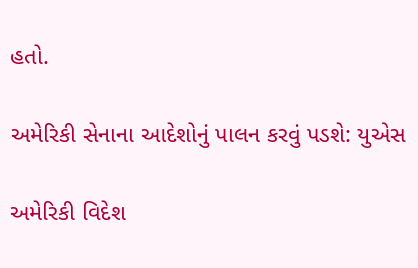હતો.

અમેરિકી સેનાના આદેશોનું પાલન કરવું પડશે: યુએસ

અમેરિકી વિદેશ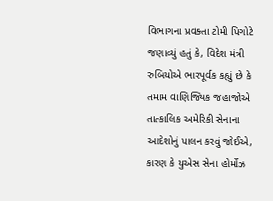વિભાગના પ્રવક્તા ટોમી પિગોટે જણાવ્યું હતું કે, વિદેશ મંત્રી રુબિયોએ ભારપૂર્વક કહ્યું છે કે તમામ વાણિજ્યિક જહાજોએ તાત્કાલિક અમેરિકી સેનાના આદેશોનું પાલન કરવું જોઈએ, કારણ કે યુએસ સેના હોર્મોઝ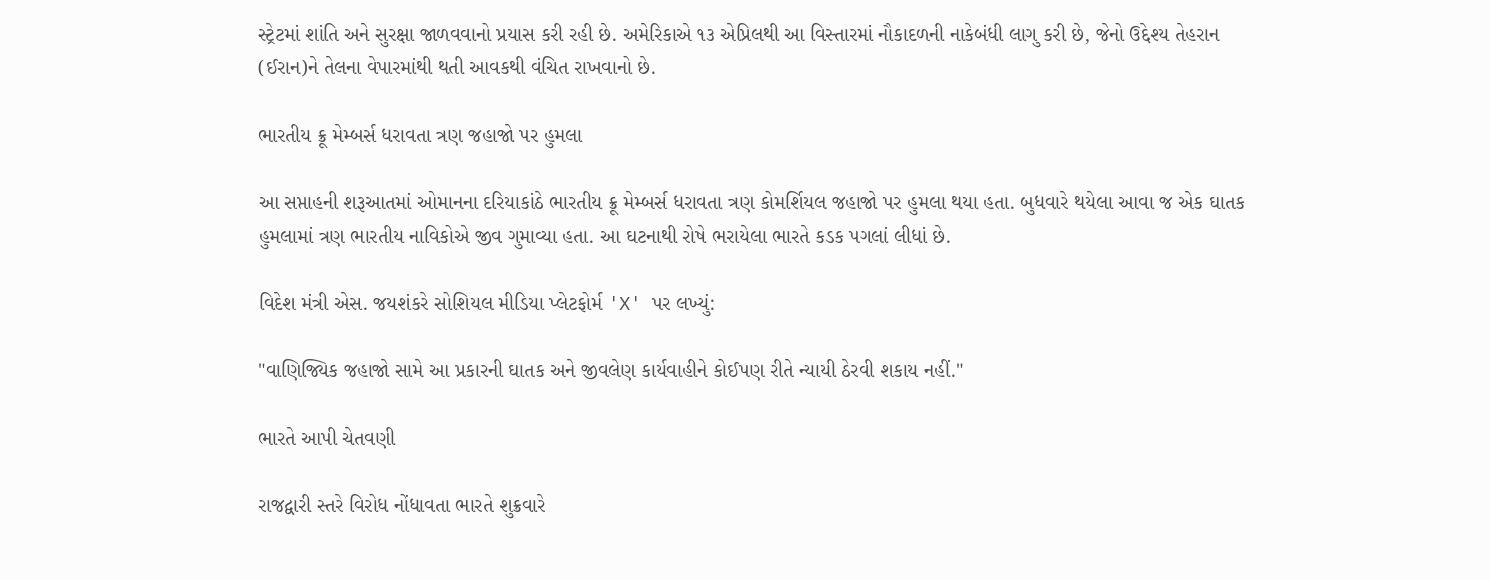સ્ટ્રેટમાં શાંતિ અને સુરક્ષા જાળવવાનો પ્રયાસ કરી રહી છે. અમેરિકાએ ૧૩ એપ્રિલથી આ વિસ્તારમાં નૌકાદળની નાકેબંધી લાગુ કરી છે, જેનો ઉદ્દેશ્ય તેહરાન (ઈરાન)ને તેલના વેપારમાંથી થતી આવકથી વંચિત રાખવાનો છે.

ભારતીય ક્રૂ મેમ્બર્સ ધરાવતા ત્રણ જહાજો પર હુમલા

આ સપ્તાહની શરૂઆતમાં ઓમાનના દરિયાકાંઠે ભારતીય ક્રૂ મેમ્બર્સ ધરાવતા ત્રણ કોમર્શિયલ જહાજો પર હુમલા થયા હતા. બુધવારે થયેલા આવા જ એક ઘાતક હુમલામાં ત્રણ ભારતીય નાવિકોએ જીવ ગુમાવ્યા હતા. આ ઘટનાથી રોષે ભરાયેલા ભારતે કડક પગલાં લીધાં છે.

વિદેશ મંત્રી એસ. જયશંકરે સોશિયલ મીડિયા પ્લેટફોર્મ 'X' પર લખ્યું:

"વાણિજ્યિક જહાજો સામે આ પ્રકારની ઘાતક અને જીવલેણ કાર્યવાહીને કોઈપણ રીતે ન્યાયી ઠેરવી શકાય નહીં."

ભારતે આપી ચેતવણી

રાજદ્વારી સ્તરે વિરોધ નોંધાવતા ભારતે શુક્રવારે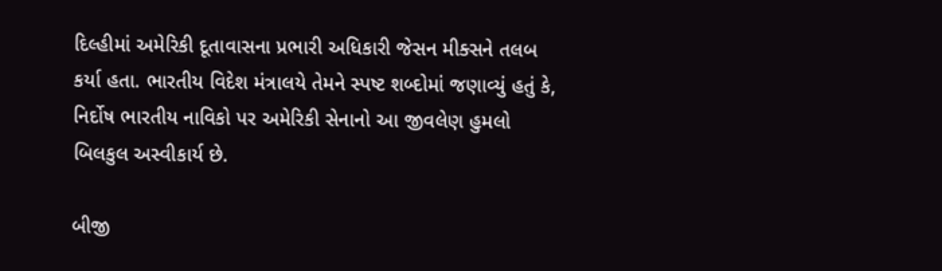દિલ્હીમાં અમેરિકી દૂતાવાસના પ્રભારી અધિકારી જેસન મીક્સને તલબ કર્યા હતા. ભારતીય વિદેશ મંત્રાલયે તેમને સ્પષ્ટ શબ્દોમાં જણાવ્યું હતું કે, નિર્દોષ ભારતીય નાવિકો પર અમેરિકી સેનાનો આ જીવલેણ હુમલો બિલકુલ અસ્વીકાર્ય છે.

બીજી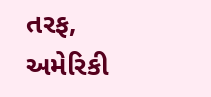તરફ, અમેરિકી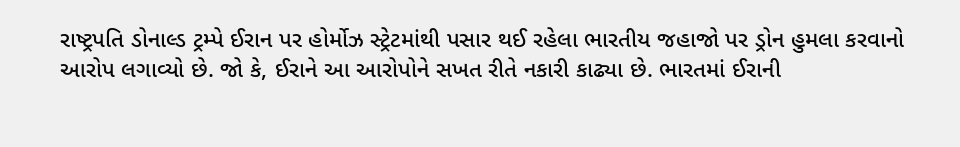રાષ્ટ્રપતિ ડોનાલ્ડ ટ્રમ્પે ઈરાન પર હોર્મોઝ સ્ટ્રેટમાંથી પસાર થઈ રહેલા ભારતીય જહાજો પર ડ્રોન હુમલા કરવાનો આરોપ લગાવ્યો છે. જો કે, ઈરાને આ આરોપોને સખત રીતે નકારી કાઢ્યા છે. ભારતમાં ઈરાની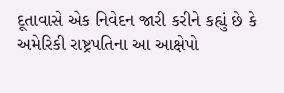દૂતાવાસે એક નિવેદન જારી કરીને કહ્યું છે કે અમેરિકી રાષ્ટ્રપતિના આ આક્ષેપો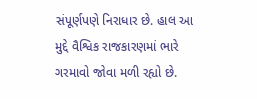સંપૂર્ણપણે નિરાધાર છે. હાલ આ મુદ્દે વૈશ્વિક રાજકારણમાં ભારે ગરમાવો જોવા મળી રહ્યો છે.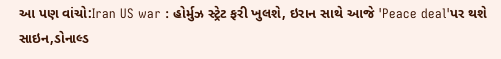આ પણ વાંચો:Iran US war : હોર્મુઝ સ્ટ્રેટ ફરી ખુલશે, ઇરાન સાથે આજે 'Peace deal'પર થશે સાઇન,ડોનાલ્ડ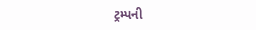ટ્રમ્પની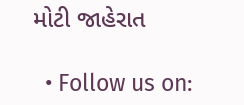મોટી જાહેરાત

  • Follow us on: